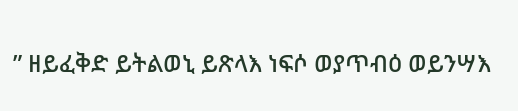” ዘይፈቅድ ይትልወኒ ይጽላእ ነፍሶ ወያጥብዕ ወይንሣእ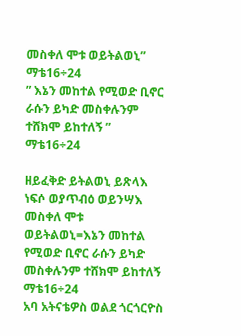መስቀለ ሞቱ ወይትልወኒ” ማቴ16÷24
” እኔን መከተል የሚወድ ቢኖር ራሱን ይካድ መስቀሉንም ተሸክሞ ይከተለኝ ” ማቴ16÷24

ዘይፈቅድ ይትልወኒ ይጽላእ ነፍሶ ወያጥብዕ ወይንሣእ መስቀለ ሞቱ ወይትልወኒ=እኔን መከተል የሚወድ ቢኖር ራሱን ይካድ መስቀሉንም ተሸክሞ ይከተለኝ ማቴ16÷24
አባ አትናቴዎስ ወልደ ጎርጎርዮስ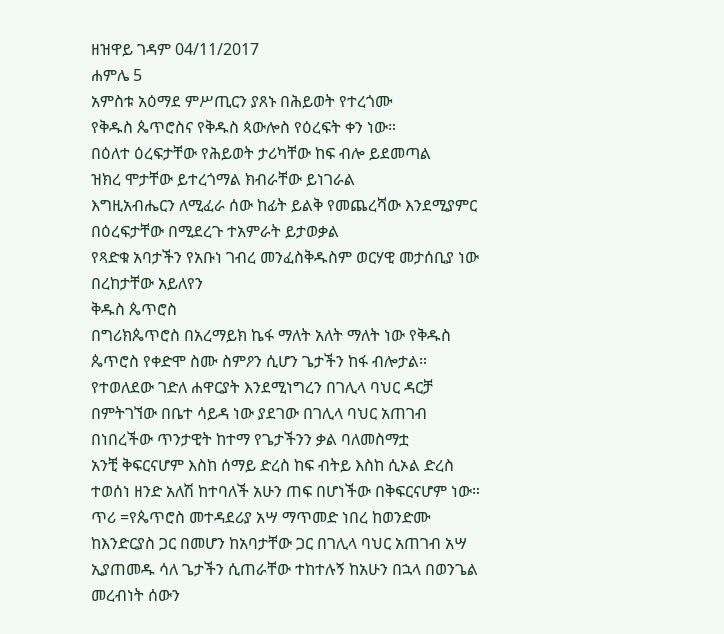ዘዝዋይ ገዳም 04/11/2017
ሐምሌ 5
አምስቱ አዕማደ ምሥጢርን ያጸኑ በሕይወት የተረጎሙ
የቅዱስ ጴጥሮስና የቅዱስ ጳውሎስ የዕረፍት ቀን ነው።
በዕለተ ዕረፍታቸው የሕይወት ታሪካቸው ከፍ ብሎ ይደመጣል
ዝክረ ሞታቸው ይተረጎማል ክብራቸው ይነገራል
እግዚአብሔርን ለሚፈራ ሰው ከፊት ይልቅ የመጨረሻው እንደሚያምር በዕረፍታቸው በሚደረጉ ተአምራት ይታወቃል
የጻድቁ አባታችን የአቡነ ገብረ መንፈስቅዱስም ወርሃዊ መታሰቢያ ነው በረከታቸው አይለየን
ቅዱስ ጴጥሮስ
በግሪክጴጥሮስ በአረማይክ ኬፋ ማለት አለት ማለት ነው የቅዱስ ጴጥሮስ የቀድሞ ስሙ ስምዖን ሲሆን ጌታችን ከፋ ብሎታል።
የተወለደው ገድለ ሐዋርያት እንደሚነግረን በገሊላ ባህር ዳርቻ በምትገኘው በቤተ ሳይዳ ነው ያደገው በገሊላ ባህር አጠገብ በነበረችው ጥንታዊት ከተማ የጌታችንን ቃል ባለመስማቷ
አንቺ ቅፍርናሆም እስከ ሰማይ ድረስ ከፍ ብትይ እስከ ሲኦል ድረስ ተወሰነ ዘንድ አለሽ ከተባለች አሁን ጠፍ በሆነችው በቅፍርናሆም ነው።
ጥሪ =የጴጥሮስ መተዳደሪያ አሣ ማጥመድ ነበረ ከወንድሙ ከእንድርያስ ጋር በመሆን ከአባታቸው ጋር በገሊላ ባህር አጠገብ አሣ ኢያጠመዱ ሳለ ጌታችን ሲጠራቸው ተከተሉኝ ከአሁን በኋላ በወንጌል መረብነት ሰውን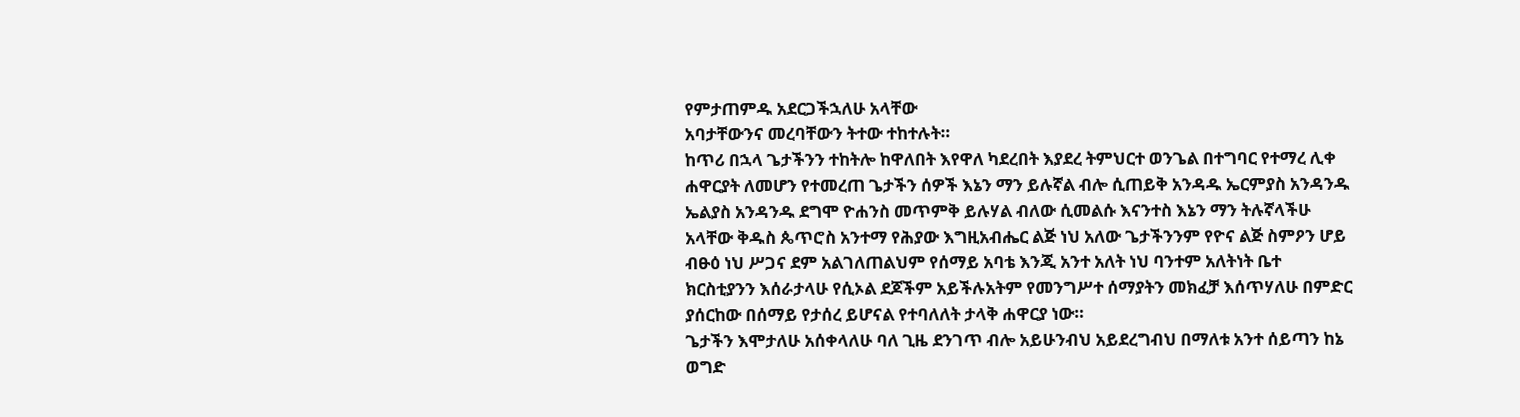የምታጠምዱ አደርጋችኋለሁ አላቸው
አባታቸውንና መረባቸውን ትተው ተከተሉት።
ከጥሪ በኋላ ጌታችንን ተከትሎ ከዋለበት እየዋለ ካደረበት እያደረ ትምህርተ ወንጌል በተግባር የተማረ ሊቀ ሐዋርያት ለመሆን የተመረጠ ጌታችን ሰዎች እኔን ማን ይሉኛል ብሎ ሲጠይቅ አንዳዱ ኤርምያስ አንዳንዱ ኤልያስ አንዳንዱ ደግሞ ዮሐንስ መጥምቅ ይሉሃል ብለው ሲመልሱ እናንተስ እኔን ማን ትሉኛላችሁ አላቸው ቅዱስ ጴጥሮስ አንተማ የሕያው እግዚአብሔር ልጅ ነህ አለው ጌታችንንም የዮና ልጅ ስምዖን ሆይ ብፁዕ ነህ ሥጋና ደም አልገለጠልህም የሰማይ አባቴ እንጂ አንተ አለት ነህ ባንተም አለትነት ቤተ ክርስቲያንን እሰራታላሁ የሲኦል ደጆችም አይችሉአትም የመንግሥተ ሰማያትን መክፈቻ እሰጥሃለሁ በምድር ያሰርከው በሰማይ የታሰረ ይሆናል የተባለለት ታላቅ ሐዋርያ ነው።
ጌታችን እሞታለሁ አሰቀላለሁ ባለ ጊዜ ደንገጥ ብሎ አይሁንብህ አይደረግብህ በማለቱ አንተ ሰይጣን ከኔ ወግድ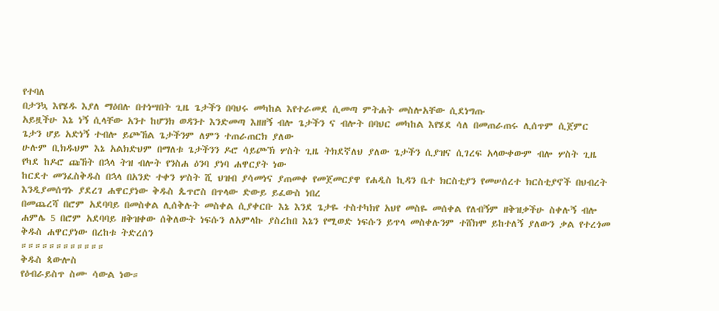የተባለ
በታንኳ እየሄዱ እያለ ማዕበሉ በተነሣበት ጊዜ ጌታችን በባህሩ መካከል እየተራመደ ሲመጣ ምትሐት መስሎአቸው ሲደነግጡ
አይዟችሁ እኔ ነኝ ሲላቸው አንተ ከሆንክ ወዳንተ እንድመጣ እዘዘኝ ብሎ ጌታችን ና ብሎት በባህር መካከል እየሄደ ሳለ በመጠራጠሩ ሊሰጥም ሲጀምር ጌታን ሆይ አድነኝ ተብሎ ይጮኸል ጌታችንም ለምን ተጠራጠርክ ያለው
ሁሉም ቢክዱህም እኔ አልክድህም በማለቱ ጌታችንን ዶሮ ሳይጮኽ ሦስት ጊዜ ትክደኛለህ ያለው ጌታችን ሲያዝና ሲገረፍ አላውቀውም ብሎ ሦስት ጊዜ የካደ ከዶሮ ጩኸት በኋላ ትዝ ብሎት የንስሐ ዕንባ ያነባ ሐዋርያት ነው
ከርደተ መንፈስቅዱስ በኋላ በአንድ ተቀን ሦስት ሺ ህዝብ ያሳመነና ያጠመቀ የመጀመርያዋ የሐዲስ ኪዳን ቤተ ክርስቲያን የመሠሰረተ ክርስቲያኖች በህብረት እንዲያመሰግኑ ያደረገ ሐዋርያነው ቅዱስ ጴጥሮስ በጥላው ድውይ ይፈውስ ነበረ
በመጨረሻ በሮም አደባባይ በመስቀል ሊሰቅሉት መስቀል ሲያቀርቡ እኔ እንደ ጌታዬ ተስተካክየ አህየ መስዬ መሰቀል የለብኝም ዘቅዝቃችሁ ስቀሉኝ ብሎ ሐምሌ 5 በሮም አደባባይ ዘቅዝቀው ሰቅለውት ነፍሱን ለአምላኩ ያስረከበ እኔን የሚወድ ነፍሱን ይጥላ መስቀሉንም ተሸክሞ ይከተለኝ ያለውን ቃል የተረጎመ ቅዱስ ሐዋርያነው በረከቱ ትድረሰን
።።።።።።።።።።።።
ቅዱስ ጳውሎስ
የዕብራይስጥ ስሙ ሳውል ነው።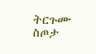ትርጉሙ ስጦታ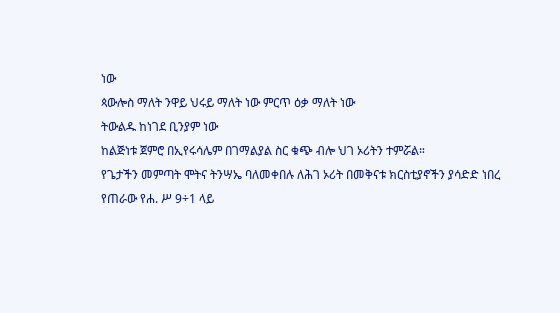ነው
ጳውሎስ ማለት ንዋይ ህሩይ ማለት ነው ምርጥ ዕቃ ማለት ነው
ትውልዱ ከነገደ ቢንያም ነው
ከልጅነቱ ጀምሮ በኢየሩሳሌም በገማልያል ስር ቁጭ ብሎ ህገ ኦሪትን ተምሯል።
የጌታችን መምጣት ሞትና ትንሣኤ ባለመቀበሉ ለሕገ ኦሪት በመቅናቱ ክርስቲያኖችን ያሳድድ ነበረ
የጠራው የሐ. ሥ 9÷1 ላይ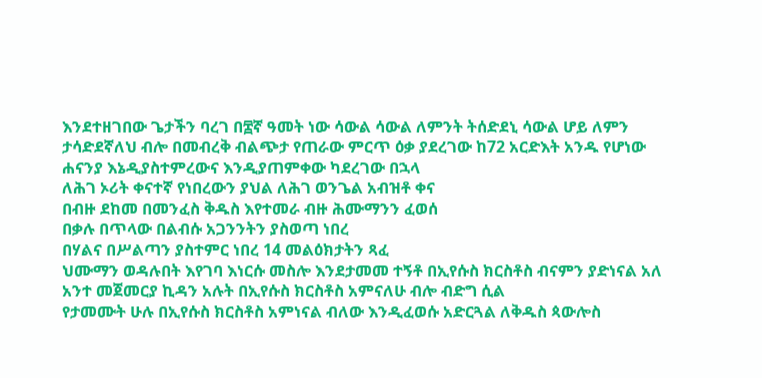እንደተዘገበው ጌታችን ባረገ በ፰ኛ ዓመት ነው ሳውል ሳውል ለምንት ትሰድደኒ ሳውል ሆይ ለምን ታሳድደኛለህ ብሎ በመብረቅ ብልጭታ የጠራው ምርጥ ዕቃ ያደረገው ከ72 አርድእት አንዱ የሆነው ሐናንያ እኔዲያስተምረውና እንዲያጠምቀው ካደረገው በኋላ
ለሕገ ኦሪት ቀናተኛ የነበረውን ያህል ለሕገ ወንጌል አብዝቶ ቀና
በብዙ ደከመ በመንፈስ ቅዱስ እየተመራ ብዙ ሕሙማንን ፈወሰ
በቃሉ በጥላው በልብሱ አጋንንትን ያስወጣ ነበረ
በሃልና በሥልጣን ያስተምር ነበረ 14 መልዕክታትን ጻፈ
ህሙማን ወዳሉበት እየገባ እነርሱ መስሎ እንደታመመ ተኝቶ በኢየሱስ ክርስቶስ ብናምን ያድነናል አለ አንተ መጀመርያ ኪዳን አሉት በኢየሱስ ክርስቶስ አምናለሁ ብሎ ብድግ ሲል
የታመሙት ሁሉ በኢየሱስ ክርስቶስ አምነናል ብለው እንዲፈወሱ አድርጓል ለቅዱስ ጳውሎስ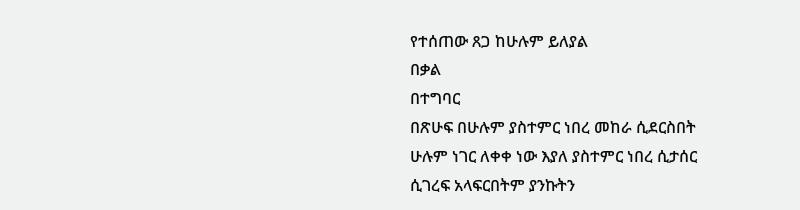የተሰጠው ጸጋ ከሁሉም ይለያል
በቃል
በተግባር
በጽሁፍ በሁሉም ያስተምር ነበረ መከራ ሲደርስበት ሁሉም ነገር ለቀቀ ነው እያለ ያስተምር ነበረ ሲታሰር ሲገረፍ አላፍርበትም ያንኩትን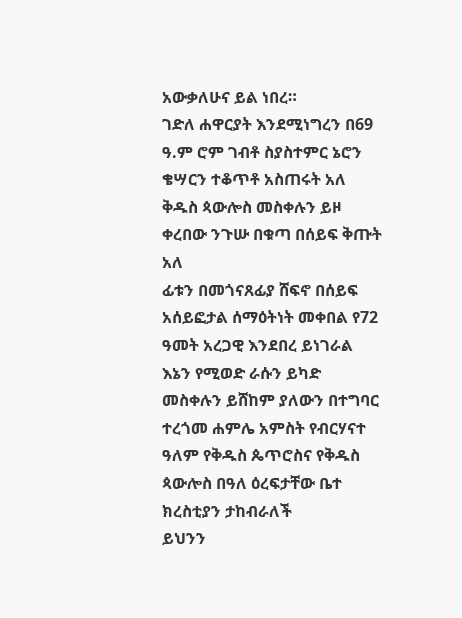አውቃለሁና ይል ነበረ።
ገድለ ሐዋርያት እንደሚነግረን በ69 ዓ.ም ሮም ገብቶ ስያስተምር ኔሮን ቄሣርን ተቆጥቶ አስጠሩት አለ ቅዱስ ጳውሎስ መስቀሉን ይዞ ቀረበው ንጉሡ በቁጣ በሰይፍ ቅጡት አለ
ፊቱን በመጎናጸፊያ ሸፍኖ በሰይፍ አሰይፎታል ሰማዕትነት መቀበል የ72 ዓመት አረጋዊ እንደበረ ይነገራል
እኔን የሚወድ ራሱን ይካድ መስቀሉን ይሸከም ያለውን በተግባር ተረጎመ ሐምሌ አምስት የብርሃናተ ዓለም የቅዱስ ጴጥሮስና የቅዱስ ጳውሎስ በዓለ ዕረፍታቸው ቤተ ክረስቲያን ታከብራለች
ይህንን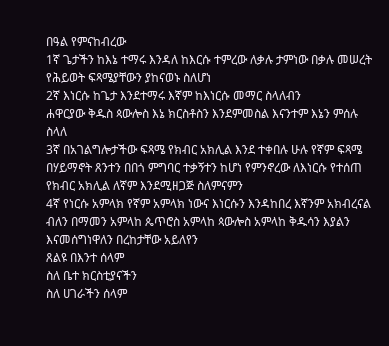በዓል የምናከብረው
1ኛ ጌታችን ከእኔ ተማሩ እንዳለ ከእርሱ ተምረው ለቃሉ ታምነው በቃሉ መሠረት የሕይወት ፍጻሜያቸውን ያከናወኑ ስለሆነ
2ኛ እነርሱ ከጌታ እንደተማሩ እኛም ከእነርሱ መማር ስላለብን
ሐዋርያው ቅዱስ ጳውሎስ እኔ ክርስቶስን እንደምመስል እናንተም እኔን ምሰሉ ስላለ
3ኛ በአገልግሎታችው ፍጻሜ የክብር አክሊል እንደ ተቀበሉ ሁሉ የኛም ፍጻሜ በሃይማኖት ጸንተን በበጎ ምግባር ተቃኝተን ከሆነ የምንኖረው ለእነርሱ የተሰጠ የክብር አክሊል ለኛም እንደሚዘጋጅ ስለምናምን
4ኛ የነርሱ አምላክ የኛም አምላክ ነውና እነርሱን እንዳከበረ እኛንም አክብረናል ብለን በማመን አምላከ ጴጥሮስ አምላከ ጳውሎስ አምላከ ቅዱሳን እያልን እናመሰግነዋለን በረከታቸው አይለየን
ጸልዩ በእንተ ሰላም
ስለ ቤተ ክርስቲያናችን
ስለ ሀገራችን ሰላም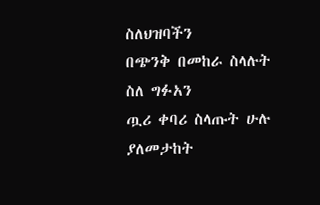ስለህዝባችን
በጭንቅ በመከራ ስላሉት
ስለ ግፉአን
ጧሪ ቀባሪ ስላጡት ሁሉ
ያለመታከት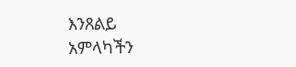እንጸልይ
አምላካችን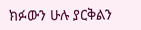ክፉውን ሁሉ ያርቅልን